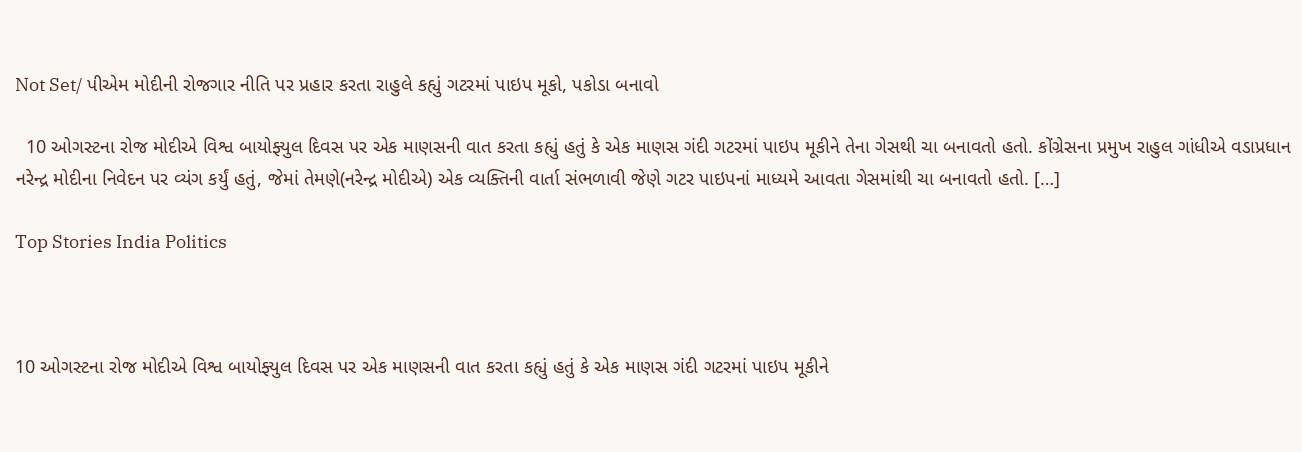Not Set/ પીએમ મોદીની રોજગાર નીતિ પર પ્રહાર કરતા રાહુલે કહ્યું ગટરમાં પાઇપ મૂકો, પકોડા બનાવો

  10 ઓગસ્ટના રોજ મોદીએ વિશ્વ બાયોફ્યુલ દિવસ પર એક માણસની વાત કરતા કહ્યું હતું કે એક માણસ ગંદી ગટરમાં પાઇપ મૂકીને તેના ગેસથી ચા બનાવતો હતો. કોંગ્રેસના પ્રમુખ રાહુલ ગાંધીએ વડાપ્રધાન નરેન્દ્ર મોદીના નિવેદન પર વ્યંગ કર્યું હતું, જેમાં તેમણે(નરેન્દ્ર મોદીએ) એક વ્યક્તિની વાર્તા સંભળાવી જેણે ગટર પાઇપનાં માધ્યમે આવતા ગેસમાંથી ચા બનાવતો હતો. […]

Top Stories India Politics



10 ઓગસ્ટના રોજ મોદીએ વિશ્વ બાયોફ્યુલ દિવસ પર એક માણસની વાત કરતા કહ્યું હતું કે એક માણસ ગંદી ગટરમાં પાઇપ મૂકીને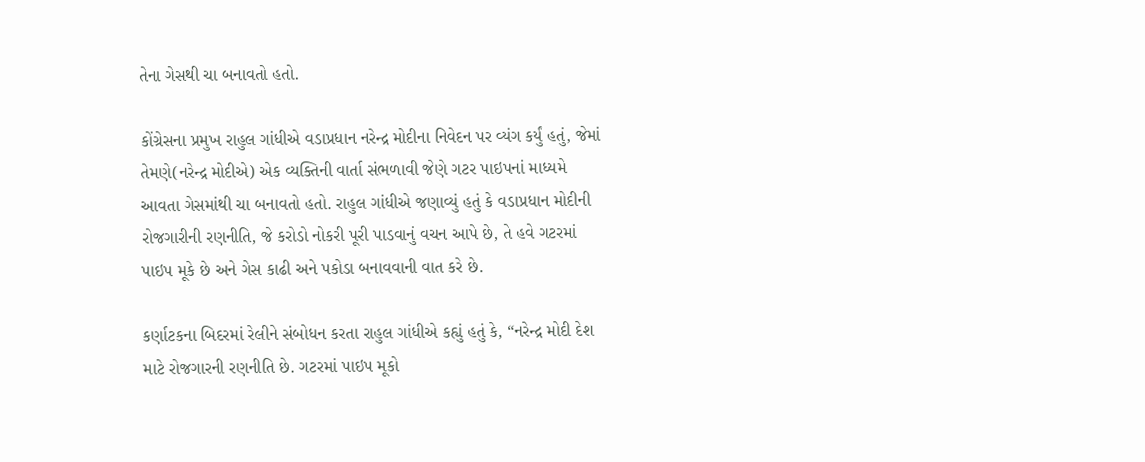તેના ગેસથી ચા બનાવતો હતો.

કોંગ્રેસના પ્રમુખ રાહુલ ગાંધીએ વડાપ્રધાન નરેન્દ્ર મોદીના નિવેદન પર વ્યંગ કર્યું હતું, જેમાં તેમણે(નરેન્દ્ર મોદીએ) એક વ્યક્તિની વાર્તા સંભળાવી જેણે ગટર પાઇપનાં માધ્યમે આવતા ગેસમાંથી ચા બનાવતો હતો. રાહુલ ગાંધીએ જણાવ્યું હતું કે વડાપ્રધાન મોદીની રોજગારીની રણનીતિ, જે કરોડો નોકરી પૂરી પાડવાનું વચન આપે છે, તે હવે ગટરમાં પાઇપ મૂકે છે અને ગેસ કાઢી અને પકોડા બનાવવાની વાત કરે છે.

કર્ણાટકના બિદરમાં રેલીને સંબોધન કરતા રાહુલ ગાંધીએ કહ્યું હતું કે, “નરેન્દ્ર મોદી દેશ માટે રોજગારની રણનીતિ છે. ગટરમાં પાઇપ મૂકો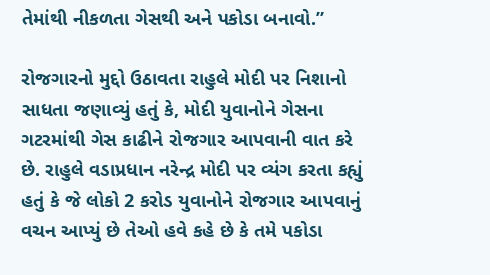તેમાંથી નીકળતા ગેસથી અને પકોડા બનાવો.”

રોજગારનો મુદ્દો ઉઠાવતા રાહુલે મોદી પર નિશાનો સાધતા જણાવ્યું હતું કે, મોદી યુવાનોને ગેસના ગટરમાંથી ગેસ કાઢીને રોજગાર આપવાની વાત કરે છે. રાહુલે વડાપ્રધાન નરેન્દ્ર મોદી પર વ્યંગ કરતા કહ્યું હતું કે જે લોકો 2 કરોડ યુવાનોને રોજગાર આપવાનું વચન આપ્યું છે તેઓ હવે કહે છે કે તમે પકોડા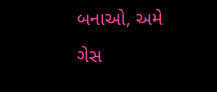બનાઓ, અમે ગેસ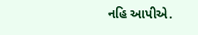નહિ આપીએ.